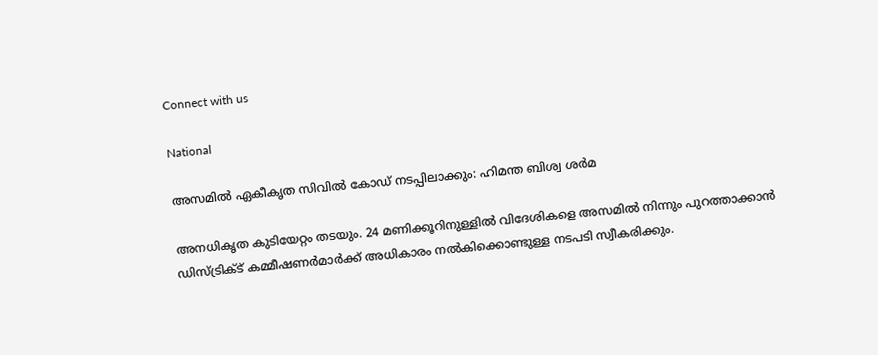Connect with us

National

അസമില്‍ ഏകീകൃത സിവില്‍ കോഡ് നടപ്പിലാക്കും: ഹിമന്ത ബിശ്വ ശര്‍മ

അനധികൃത കുടിയേറ്റം തടയും. 24 മണിക്കൂറിനുള്ളില്‍ വിദേശികളെ അസമില്‍ നിന്നും പുറത്താക്കാന്‍ ഡിസ്ട്രിക്ട് കമ്മീഷണര്‍മാര്‍ക്ക് അധികാരം നല്‍കിക്കൊണ്ടുള്ള നടപടി സ്വീകരിക്കും.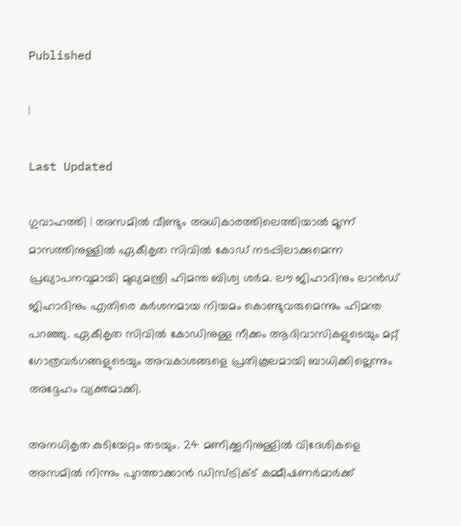Published

|

Last Updated

ഗുവാഹത്തി | അസമില്‍ വീണ്ടും അധികാരത്തിലെത്തിയാല്‍ മൂന്ന് മാസത്തിനുള്ളില്‍ ഏകീകൃത സിവില്‍ കോഡ് നടപ്പിലാക്കുമെന്ന പ്രഖ്യാപനവുമായി മുഖ്യമന്ത്രി ഹിമന്ത ബിശ്വ ശര്‍മ. ലൗ ജിഹാദിനും ലാന്‍ഡ് ജിഹാദിനും എതിരെ കര്‍ശനമായ നിയമം കൊണ്ടുവരുമെന്നും ഹിമന്ത പറഞ്ഞു. ഏകീകൃത സിവില്‍ കോഡിനുള്ള നീക്കം ആദിവാസികളുടെയും മറ്റ് ഗോത്രവര്‍ഗങ്ങളുടെയും അവകാശങ്ങളെ പ്രതികൂലമായി ബാധിക്കില്ലെന്നും അദ്ദേഹം വ്യക്തമാക്കി.

അനധികൃത കുടിയേറ്റം തടയും. 24 മണിക്കൂറിനുള്ളില്‍ വിദേശികളെ അസമില്‍ നിന്നും പുറത്താക്കാന്‍ ഡിസ്ട്രിക്ട് കമ്മീഷണര്‍മാര്‍ക്ക്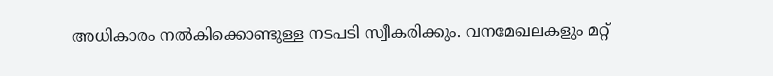അധികാരം നല്‍കിക്കൊണ്ടുള്ള നടപടി സ്വീകരിക്കും. വനമേഖലകളും മറ്റ്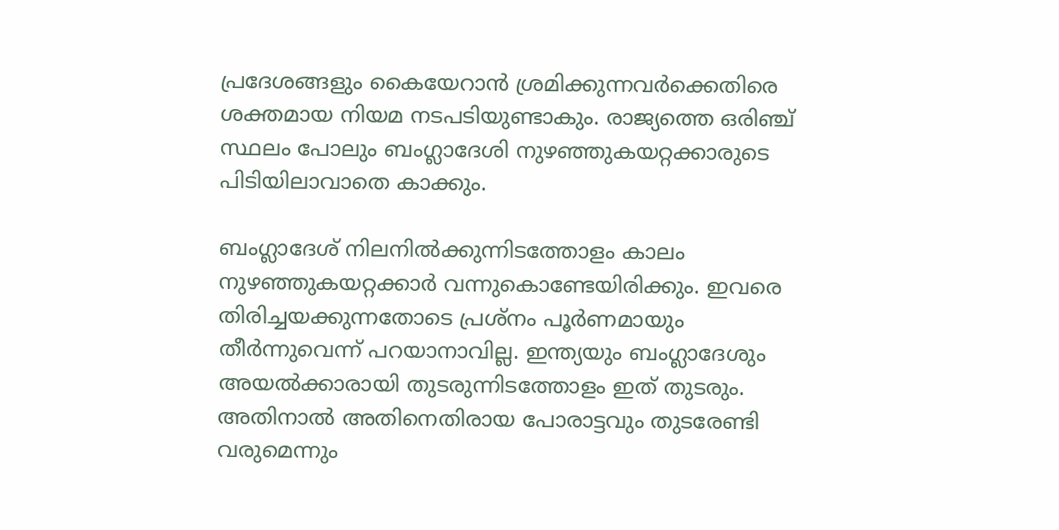പ്രദേശങ്ങളും കൈയേറാന്‍ ശ്രമിക്കുന്നവര്‍ക്കെതിരെ ശക്തമായ നിയമ നടപടിയുണ്ടാകും. രാജ്യത്തെ ഒരിഞ്ച് സ്ഥലം പോലും ബംഗ്ലാദേശി നുഴഞ്ഞുകയറ്റക്കാരുടെ പിടിയിലാവാതെ കാക്കും.

ബംഗ്ലാദേശ് നിലനില്‍ക്കുന്നിടത്തോളം കാലം നുഴഞ്ഞുകയറ്റക്കാര്‍ വന്നുകൊണ്ടേയിരിക്കും. ഇവരെ തിരിച്ചയക്കുന്നതോടെ പ്രശ്നം പൂര്‍ണമായും തീര്‍ന്നുവെന്ന് പറയാനാവില്ല. ഇന്ത്യയും ബംഗ്ലാദേശും അയല്‍ക്കാരായി തുടരുന്നിടത്തോളം ഇത് തുടരും. അതിനാല്‍ അതിനെതിരായ പോരാട്ടവും തുടരേണ്ടി വരുമെന്നും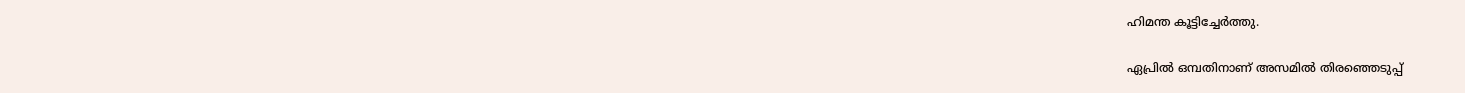ഹിമന്ത കൂട്ടിച്ചേര്‍ത്തു.

ഏപ്രില്‍ ഒമ്പതിനാണ് അസമില്‍ തിരഞ്ഞെടുപ്പ്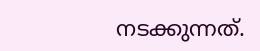നടക്കുന്നത്.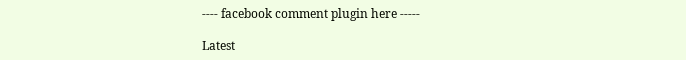---- facebook comment plugin here -----

Latest